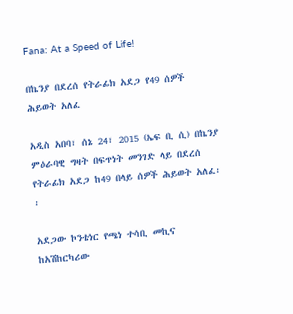Fana: At a Speed of Life!

በኬንያ በደረሰ የትራፊክ አደጋ የ49 ሰዎች ሕይወት አለፈ

አዲስ አበባ፣ ሰኔ 24፣ 2015 (ኤፍ ቢ ሲ) በኬንያ ምዕራባዊ ግዛት በፍጥነት መንገድ ላይ በደረሰ የትራፊክ አደጋ ከ49 በላይ ሰዎች ሕይወት አለፈ፡፡

አደጋው ኮንቴነር የጫነ ተሳቢ መኪና ከአሽከርካሪው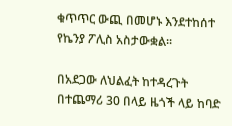ቁጥጥር ውጪ በመሆኑ እንደተከሰተ የኬንያ ፖሊስ አስታውቋል፡፡

በአደጋው ለህልፈት ከተዳረጉት በተጨማሪ 30 በላይ ዜጎች ላይ ከባድ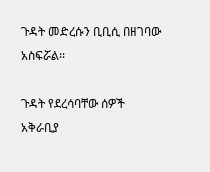ጉዳት መድረሱን ቢቢሲ በዘገባው አስፍሯል፡፡

ጉዳት የደረሳባቸው ሰዎች አቅራቢያ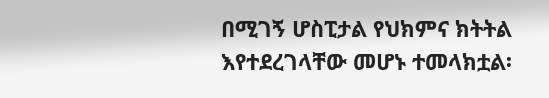በሚገኝ ሆስፒታል የህክምና ክትትል እየተደረገላቸው መሆኑ ተመላክቷል፡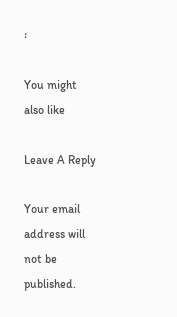፡

You might also like

Leave A Reply

Your email address will not be published.